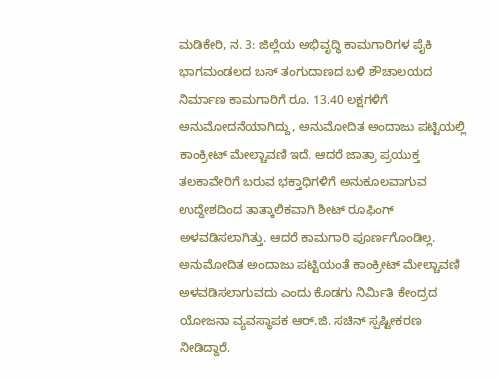ಮಡಿಕೇರಿ, ನ. 3: ಜಿಲ್ಲೆಯ ಅಭಿವೃದ್ಧಿ ಕಾಮಗಾರಿಗಳ ಪೈಕಿ ಭಾಗಮಂಡಲದ ಬಸ್ ತಂಗುದಾಣದ ಬಳಿ ಶೌಚಾಲಯದ ನಿರ್ಮಾಣ ಕಾಮಗಾರಿಗೆ ರೂ. 13.40 ಲಕ್ಷಗಳಿಗೆ ಅನುಮೋದನೆಯಾಗಿದ್ದು, ಅನುಮೋದಿತ ಅಂದಾಜು ಪಟ್ಟಿಯಲ್ಲಿ ಕಾಂಕ್ರೀಟ್ ಮೇಲ್ಚಾವಣಿ ಇದೆ. ಆದರೆ ಜಾತ್ರಾ ಪ್ರಯುಕ್ತ ತಲಕಾವೇರಿಗೆ ಬರುವ ಭಕ್ತಾಧಿಗಳಿಗೆ ಅನುಕೂಲವಾಗುವ ಉದ್ದೇಶದಿಂದ ತಾತ್ಕಾಲಿಕವಾಗಿ ಶೀಟ್ ರೂಫಿಂಗ್ ಅಳವಡಿಸಲಾಗಿತ್ತು. ಆದರೆ ಕಾಮಗಾರಿ ಪೂರ್ಣಗೊಂಡಿಲ್ಲ. ಅನುಮೋದಿತ ಅಂದಾಜು ಪಟ್ಟಿಯಂತೆ ಕಾಂಕ್ರೀಟ್ ಮೇಲ್ಚಾವಣಿ ಅಳವಡಿಸಲಾಗುವದು ಎಂದು ಕೊಡಗು ನಿರ್ಮಿತಿ ಕೇಂದ್ರದ ಯೋಜನಾ ವ್ಯವಸ್ಥಾಪಕ ಆರ್.ಜಿ. ಸಚಿನ್ ಸ್ಪಷ್ಟೀಕರಣ ನೀಡಿದ್ದಾರೆ.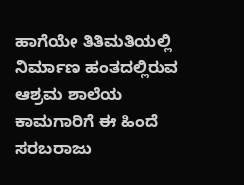ಹಾಗೆಯೇ ತಿತಿಮತಿಯಲ್ಲಿ ನಿರ್ಮಾಣ ಹಂತದಲ್ಲಿರುವ ಆಶ್ರಮ ಶಾಲೆಯ ಕಾಮಗಾರಿಗೆ ಈ ಹಿಂದೆ ಸರಬರಾಜು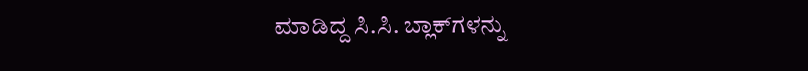ಮಾಡಿದ್ದ ಸಿ.ಸಿ. ಬ್ಲಾಕ್‍ಗಳನ್ನು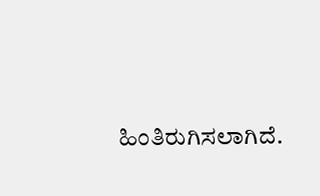ಹಿಂತಿರುಗಿಸಲಾಗಿದೆ.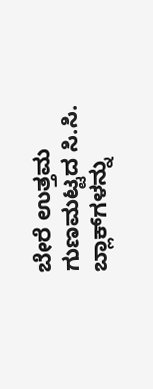ಬೇರೆ ಉತ್ತಮ ಗುಣಮಟ್ಟದ ಸಿ.ಸಿ. ಬ್ಲಾಕ್‍ಗಳನ್ನು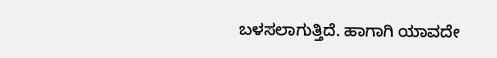ಬಳಸಲಾಗುತ್ತಿದೆ. ಹಾಗಾಗಿ ಯಾವದೇ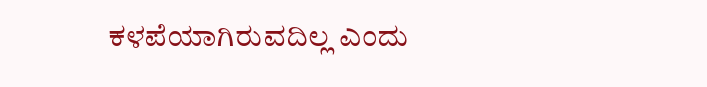ಕಳಪೆಯಾಗಿರುವದಿಲ್ಲ ಎಂದು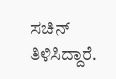ಸಚಿನ್ ತಿಳಿಸಿದ್ದಾರೆ.